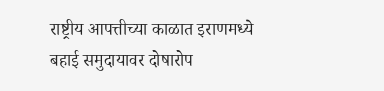राष्ट्रीय आपत्तीच्या काळात इराणमध्ये बहाई समुदायावर दोषारोप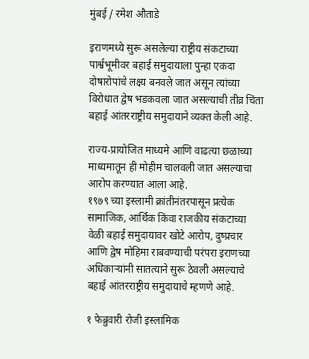मुंबई / रमेश औताडे

इराणमध्ये सुरू असलेल्या राष्ट्रीय संकटाच्या पार्श्वभूमीवर बहाई समुदायाला पुन्हा एकदा दोषारोपांचे लक्ष्य बनवले जात असून त्यांच्या विरोधात द्वेष भडकवला जात असल्याची तीव्र चिंता बहाई आंतरराष्ट्रीय समुदायाने व्यक्त केली आहे.

राज्य-प्रायोजित माध्यमे आणि वाढत्या छळाच्या माध्यमातून ही मोहीम चालवली जात असल्याचा आरोप करण्यात आला आहे.
१९७९ च्या इस्लामी क्रांतीनंतरपासून प्रत्येक सामाजिक, आर्थिक किंवा राजकीय संकटाच्या वेळी बहाई समुदायावर खोटे आरोप, दुष्प्रचार आणि द्वेष मोहिमा राबवण्याची परंपरा इराणच्या अधिकाऱ्यांनी सातत्याने सुरू ठेवली असल्याचे बहाई आंतरराष्ट्रीय समुदायाचे म्हणणे आहे.

१ फेब्रुवारी रोजी इस्लामिक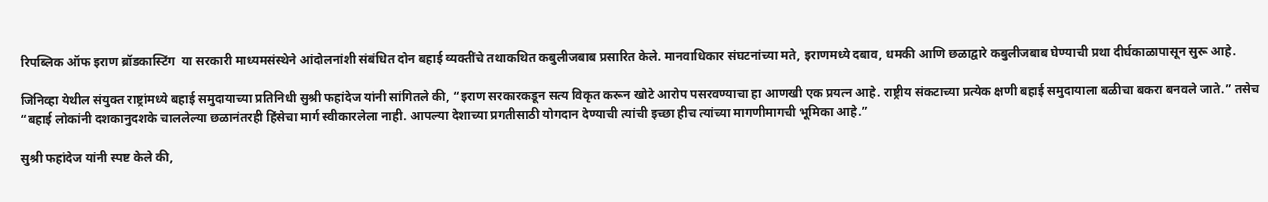रिपब्लिक ऑफ इराण ब्रॉडकास्टिंग  या सरकारी माध्यमसंस्थेने आंदोलनांशी संबंधित दोन बहाई व्यक्तींचे तथाकथित कबुलीजबाब प्रसारित केले. मानवाधिकार संघटनांच्या मते, इराणमध्ये दबाव, धमकी आणि छळाद्वारे कबुलीजबाब घेण्याची प्रथा दीर्घकाळापासून सुरू आहे.

जिनिव्हा येथील संयुक्त राष्ट्रांमध्ये बहाई समुदायाच्या प्रतिनिधी सुश्री फहांदेज यांनी सांगितले की, “इराण सरकारकडून सत्य विकृत करून खोटे आरोप पसरवण्याचा हा आणखी एक प्रयत्न आहे. राष्ट्रीय संकटाच्या प्रत्येक क्षणी बहाई समुदायाला बळीचा बकरा बनवले जाते.” तसेच “बहाई लोकांनी दशकानुदशके चाललेल्या छळानंतरही हिंसेचा मार्ग स्वीकारलेला नाही. आपल्या देशाच्या प्रगतीसाठी योगदान देण्याची त्यांची इच्छा हीच त्यांच्या मागणीमागची भूमिका आहे.”

सुश्री फहांदेज यांनी स्पष्ट केले की,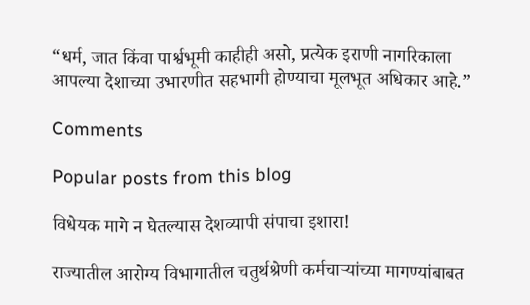“धर्म, जात किंवा पार्श्वभूमी काहीही असो, प्रत्येक इराणी नागरिकाला आपल्या देशाच्या उभारणीत सहभागी होण्याचा मूलभूत अधिकार आहे.”

Comments

Popular posts from this blog

विधेयक मागे न घेतल्यास देशव्यापी संपाचा इशारा!

राज्यातील आरोग्य विभागातील चतुर्थश्रेणी कर्मचाऱ्यांच्या मागण्यांबाबत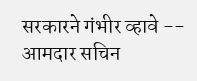सरकारने गंभीर व्हावे -- आमदार सचिन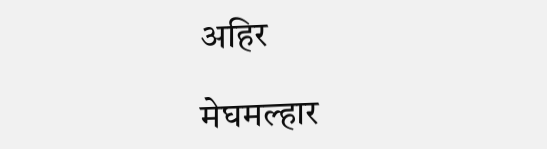अहिर

मेघमल्हार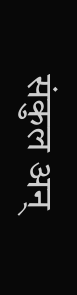संकुल अन्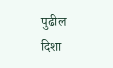पुढील दिशा